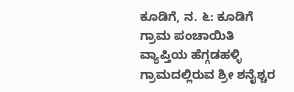ಕೂಡಿಗೆ, ನ. ೬: ಕೂಡಿಗೆ ಗ್ರಾಮ ಪಂಚಾಯಿತಿ ವ್ಯಾಪ್ತಿಯ ಹೆಗ್ಗಡಹಳ್ಳಿ ಗ್ರಾಮದಲ್ಲಿರುವ ಶ್ರೀ ಶನೈಶ್ಚರ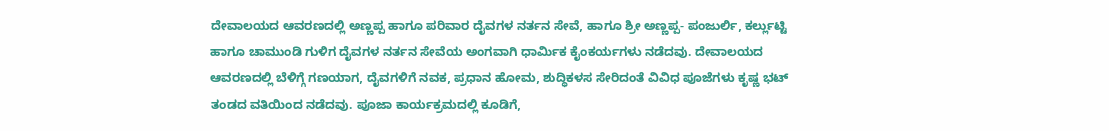ದೇವಾಲಯದ ಆವರಣದಲ್ಲಿ ಅಣ್ಣಪ್ಪ ಹಾಗೂ ಪರಿವಾರ ದೈವಗಳ ನರ್ತನ ಸೇವೆ, ಹಾಗೂ ಶ್ರೀ ಅಣ್ಣಪ್ಪ- ಪಂಜುರ್ಲಿ, ಕರ್ಲ್ಲುಟ್ಟಿ ಹಾಗೂ ಚಾಮುಂಡಿ ಗುಳಿಗ ದೈವಗಳ ನರ್ತನ ಸೇವೆಯ ಅಂಗವಾಗಿ ಧಾರ್ಮಿಕ ಕೈಂಕರ್ಯಗಳು ನಡೆದವು. ದೇವಾಲಯದ ಆವರಣದಲ್ಲಿ ಬೆಳಿಗ್ಗೆ ಗಣಯಾಗ, ದೈವಗಳಿಗೆ ನವಕ, ಪ್ರಧಾನ ಹೋಮ, ಶುದ್ಧಿಕಳಸ ಸೇರಿದಂತೆ ವಿವಿಧ ಪೂಜೆಗಳು ಕೃಷ್ಣ ಭಟ್ ತಂಡದ ವತಿಯಿಂದ ನಡೆದವು. ಪೂಜಾ ಕಾರ್ಯಕ್ರಮದಲ್ಲಿ ಕೂಡಿಗೆ,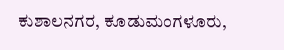ಕುಶಾಲನಗರ, ಕೂಡುಮಂಗಳೂರು,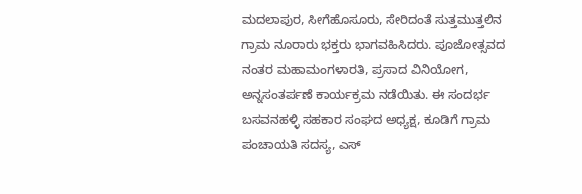ಮದಲಾಪುರ, ಸೀಗೆಹೊಸೂರು, ಸೇರಿದಂತೆ ಸುತ್ತಮುತ್ತಲಿನ ಗ್ರಾಮ ನೂರಾರು ಭಕ್ತರು ಭಾಗವಹಿಸಿದರು. ಪೂಜೋತ್ಸವದ ನಂತರ ಮಹಾಮಂಗಳಾರತಿ, ಪ್ರಸಾದ ವಿನಿಯೋಗ, ಅನ್ನಸಂತರ್ಪಣೆ ಕಾರ್ಯಕ್ರಮ ನಡೆಯಿತು. ಈ ಸಂದರ್ಭ ಬಸವನಹಳ್ಳಿ ಸಹಕಾರ ಸಂಘದ ಅಧ್ಯಕ್ಷ, ಕೂಡಿಗೆ ಗ್ರಾಮ ಪಂಚಾಯತಿ ಸದಸ್ಯ, ಎಸ್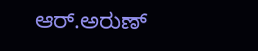ಆರ್.ಅರುಣ್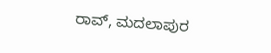ರಾವ್, ಮದಲಾಪುರ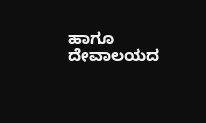ಹಾಗೂ ದೇವಾಲಯದ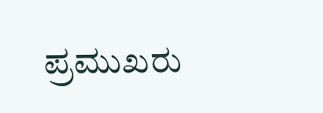ಪ್ರಮುಖರು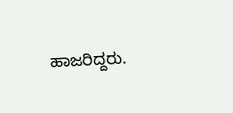ಹಾಜರಿದ್ದರು.